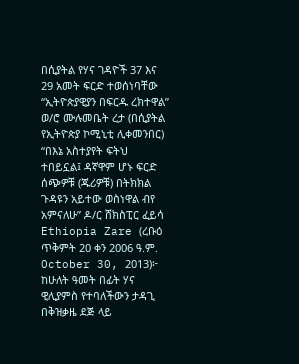በሲያትል የሃና ገዳዮች 37 እና 29 አመት ፍርድ ተወሰነባቸው
“ኢትዮጵያዊያን በፍርዱ ረክተዋል” ወ/ሮ ሙሉመቤት ረታ (በሲያትል የኢትዮጵያ ኮሚኒቲ ሊቀመንበር)
“በእኔ አስተያየት ፍትህ ተበይኗል፤ ዳኛዋም ሆኑ ፍርድ ሰጭዎቹ (ጁሪዎቹ) በትክክል ጉዳዩን አይተው ወስነዋል ብየ አምናለሁ” ዶ/ር ሸክስፒር ፈይሳ
Ethiopia Zare (ረቡዕ ጥቅምት 20 ቀን 2006 ዓ.ም. October 30, 2013)፦ ከሁለት ዓመት በፊት ሃና ዊሊያምስ የተባለችውን ታዳጊ በቅዝቃዜ ደጅ ላይ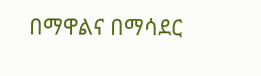በማዋልና በማሳደር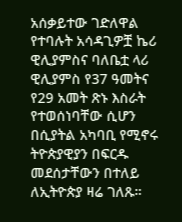አሰቃይተው ገድለዋል የተባሉት አሳዳጊዎቿ ኬሪ ዊሊያምስና ባለቤቷ ላሪ ዊሊያምስ የ37 ዓመትና የ29 አመት ጽኑ እስራት የተወሰነባቸው ሲሆን በሲያትል አካባቢ የሚኖሩ ትዮጵያዊያን በፍርዱ መደሰታቸውን በተለይ ለኢትዮጵያ ዛሬ ገለጹ።